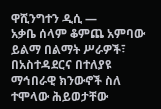ዋሺንግተን ዲሲ —
አቃቤ ሰላም ቆምጨ አምባው ይልማ በልማት ሥራዎች፣ በአስተዳደርና በተለያዩ ማኅበራዊ ክንውኖች ስለ ተሞላው ሕይወታቸው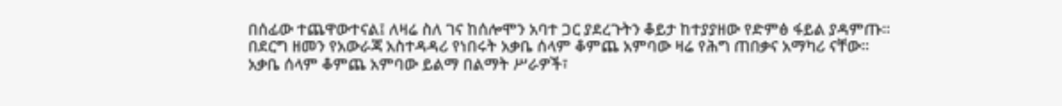በሰፊው ተጨዋውተናል፤ ለዛሬ ስለ ገና ከሰሎሞን አባተ ጋር ያደረጉትን ቆይታ ከተያያዘው የድምፅ ፋይል ያዳምጡ፡፡
በደርግ ዘመን የአውራጃ አስተዳዳሪ የነበሩት አቃቤ ሰላም ቆምጨ አምባው ዛሬ የሕግ ጠበቃና አማካሪ ናቸው።
አቃቤ ሰላም ቆምጨ አምባው ይልማ በልማት ሥራዎች፣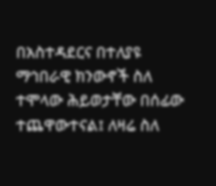በአስተዳደርና በተለያዩ ማኅበራዊ ክንውኖች ስለ ተሞላው ሕይወታቸው በሰፊው ተጨዋውተናል፤ ለዛሬ ስለ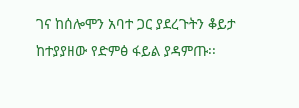ገና ከሰሎሞን አባተ ጋር ያደረጉትን ቆይታ ከተያያዘው የድምፅ ፋይል ያዳምጡ፡፡